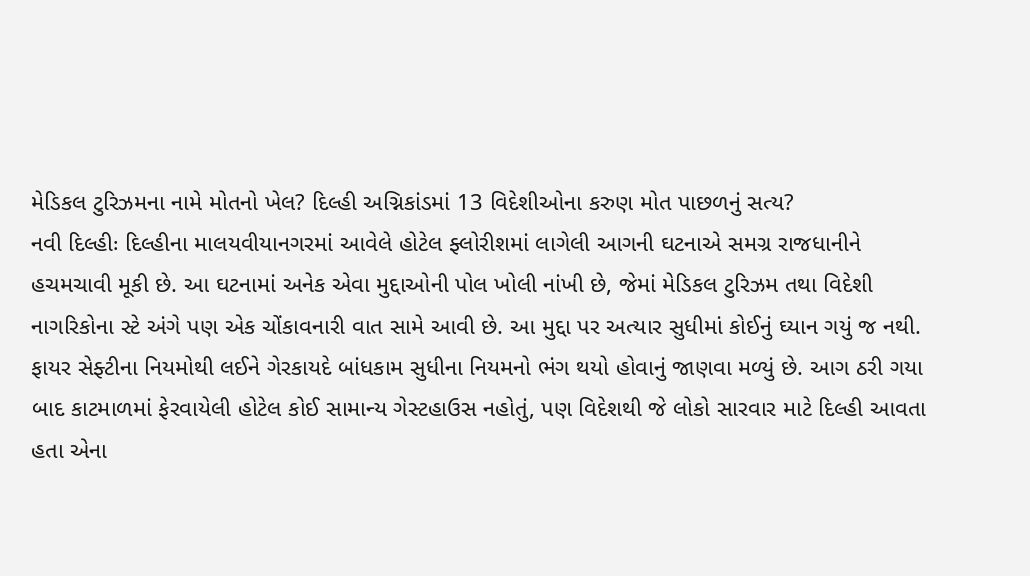મેડિકલ ટુરિઝમના નામે મોતનો ખેલ? દિલ્હી અગ્નિકાંડમાં 13 વિદેશીઓના કરુણ મોત પાછળનું સત્ય?
નવી દિલ્હીઃ દિલ્હીના માલયવીયાનગરમાં આવેલે હોટેલ ફ્લોરીશમાં લાગેલી આગની ઘટનાએ સમગ્ર રાજધાનીને હચમચાવી મૂકી છે. આ ઘટનામાં અનેક એવા મુદ્દાઓની પોલ ખોલી નાંખી છે, જેમાં મેડિકલ ટુરિઝમ તથા વિદેશી નાગરિકોના સ્ટે અંગે પણ એક ચોંકાવનારી વાત સામે આવી છે. આ મુદ્દા પર અત્યાર સુધીમાં કોઈનું ઘ્યાન ગયું જ નથી.
ફાયર સેફ્ટીના નિયમોથી લઈને ગેરકાયદે બાંધકામ સુધીના નિયમનો ભંગ થયો હોવાનું જાણવા મળ્યું છે. આગ ઠરી ગયા બાદ કાટમાળમાં ફેરવાયેલી હોટેલ કોઈ સામાન્ય ગેસ્ટહાઉસ નહોતું, પણ વિદેશથી જે લોકો સારવાર માટે દિલ્હી આવતા હતા એના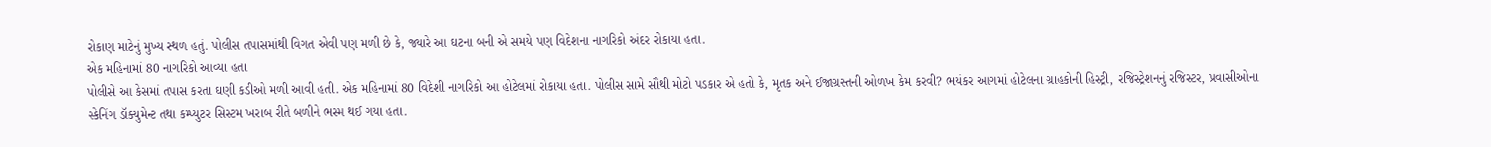રોકાણ માટેનું મુખ્ય સ્થળ હતું. પોલીસ તપાસમાંથી વિગત એવી પણ મળી છે કે, જ્યારે આ ઘટના બની એ સમયે પણ વિદેશના નાગરિકો અંદર રોકાયા હતા.
એક મહિનામાં 80 નાગરિકો આવ્યા હતા
પોલીસે આ કેસમાં તપાસ કરતા ઘણી કડીઓ મળી આવી હતી. એક મહિનામાં 80 વિદેશી નાગરિકો આ હોટેલમાં રોકાયા હતા. પોલીસ સામે સૌથી મોટો પડકાર એ હતો કે, મૃતક અને ઈજાગ્રસ્તની ઓળખ કેમ કરવી? ભયંકર આગમાં હોટેલના ગ્રાહકોની હિસ્ટ્રી, રજિસ્ટ્રેશનનું રજિસ્ટર, પ્રવાસીઓના સ્કેનિંગ ડૉક્યુમેન્ટ તથા કમ્પ્યુટર સિસ્ટમ ખરાબ રીતે બળીને ભસ્મ થઈ ગયા હતા.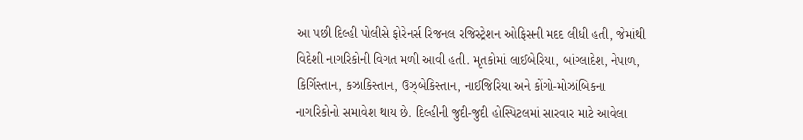આ પછી દિલ્હી પોલીસે ફોરેનર્સ રિજનલ રજિસ્ટ્રેશન ઓફિસની મદદ લીધી હતી, જેમાંથી વિદેશી નાગરિકોની વિગત મળી આવી હતી. મૃતકોમાં લાઈબેરિયા, બાંગ્લાદેશ, નેપાળ, કિર્ગિસ્તાન, કઝાકિસ્તાન, ઉઝ્બેકિસ્તાન, નાઈજિરિયા અને કોંગો-મોઝાંબિકના નાગરિકોનો સમાવેશ થાય છે. દિલ્હીની જુદી-જુદી હોસ્પિટલમાં સારવાર માટે આવેલા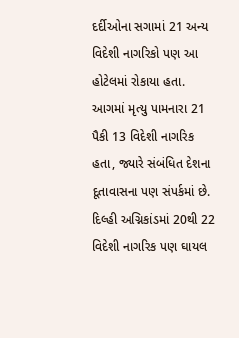દર્દીઓના સગામાં 21 અન્ય વિદેશી નાગરિકો પણ આ હોટેલમાં રોકાયા હતા. આગમાં મૃત્યુ પામનારા 21 પૈકી 13 વિદેશી નાગરિક હતા, જ્યારે સંબંધિત દેશના દૂતાવાસના પણ સંપર્કમાં છે. દિલ્હી અગ્નિકાંડમાં 20થી 22 વિદેશી નાગરિક પણ ઘાયલ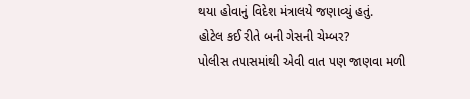થયા હોવાનું વિદેશ મંત્રાલયે જણાવ્યું હતું.
હોટેલ કઈ રીતે બની ગેસની ચેમ્બર?
પોલીસ તપાસમાંથી એવી વાત પણ જાણવા મળી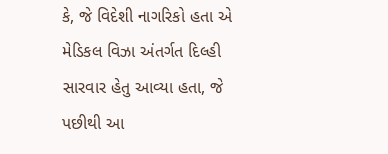કે, જે વિદેશી નાગરિકો હતા એ મેડિકલ વિઝા અંતર્ગત દિલ્હી સારવાર હેતુ આવ્યા હતા, જે પછીથી આ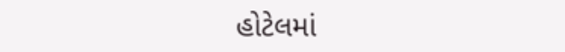હોટેલમાં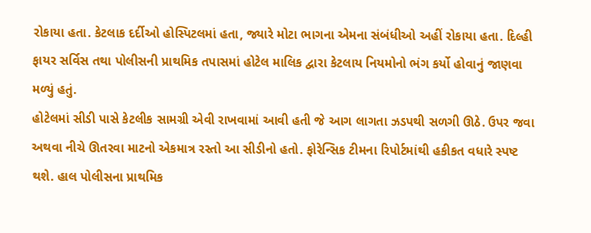રોકાયા હતા. કેટલાક દર્દીઓ હોસ્પિટલમાં હતા, જ્યારે મોટા ભાગના એમના સંબંધીઓ અહીં રોકાયા હતા. દિલ્હી ફાયર સર્વિસ તથા પોલીસની પ્રાથમિક તપાસમાં હોટેલ માલિક દ્વારા કેટલાય નિયમોનો ભંગ કર્યો હોવાનું જાણવા મળ્યું હતું.
હોટેલમાં સીડી પાસે કેટલીક સામગ્રી એવી રાખવામાં આવી હતી જે આગ લાગતા ઝડપથી સળગી ઊઠે. ઉપર જવા અથવા નીચે ઊતરવા માટનો એકમાત્ર રસ્તો આ સીડીનો હતો. ફોરેન્સિક ટીમના રિપોર્ટમાંથી હકીકત વધારે સ્પષ્ટ થશે. હાલ પોલીસના પ્રાથમિક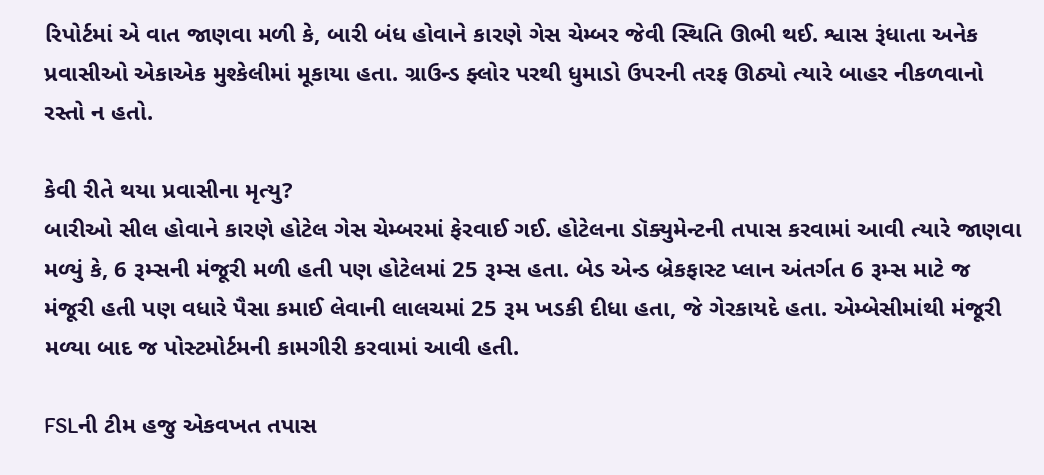રિપોર્ટમાં એ વાત જાણવા મળી કે, બારી બંધ હોવાને કારણે ગેસ ચેમ્બર જેવી સ્થિતિ ઊભી થઈ. શ્વાસ રૂંધાતા અનેક પ્રવાસીઓ એકાએક મુશ્કેલીમાં મૂકાયા હતા. ગ્રાઉન્ડ ફ્લોર પરથી ધુમાડો ઉપરની તરફ ઊઠ્યો ત્યારે બાહર નીકળવાનો રસ્તો ન હતો.

કેવી રીતે થયા પ્રવાસીના મૃત્યુ?
બારીઓ સીલ હોવાને કારણે હોટેલ ગેસ ચેમ્બરમાં ફેરવાઈ ગઈ. હોટેલના ડૉક્યુમેન્ટની તપાસ કરવામાં આવી ત્યારે જાણવા મળ્યું કે, 6 રૂમ્સની મંજૂરી મળી હતી પણ હોટેલમાં 25 રૂમ્સ હતા. બેડ એન્ડ બ્રેકફાસ્ટ પ્લાન અંતર્ગત 6 રૂમ્સ માટે જ મંજૂરી હતી પણ વધારે પૈસા કમાઈ લેવાની લાલચમાં 25 રૂમ ખડકી દીધા હતા, જે ગેરકાયદે હતા. એમ્બેસીમાંથી મંજૂરી મળ્યા બાદ જ પોસ્ટમોર્ટમની કામગીરી કરવામાં આવી હતી.

FSLની ટીમ હજુ એકવખત તપાસ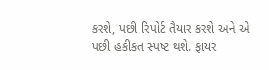કરશે, પછી રિપોર્ટ તૈયાર કરશે અને એ પછી હકીકત સ્પષ્ટ થશે. ફાયર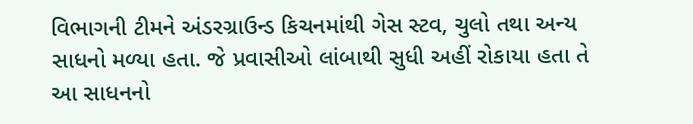વિભાગની ટીમને અંડરગ્રાઉન્ડ કિચનમાંથી ગેસ સ્ટવ, ચુલો તથા અન્ય સાધનો મળ્યા હતા. જે પ્રવાસીઓ લાંબાથી સુધી અહીં રોકાયા હતા તે આ સાધનનો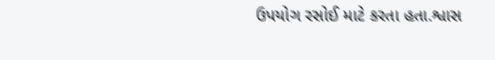ઉપયોગ રસોઈ માટે કરતા હતા.શ્વાસ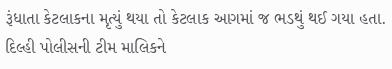રૂંધાતા કેટલાકના મૃત્યું થયા તો કેટલાક આગમાં જ ભડથું થઈ ગયા હતા. દિલ્હી પોલીસની ટીમ માલિકને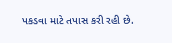પકડવા માટે તપાસ કરી રહી છે.